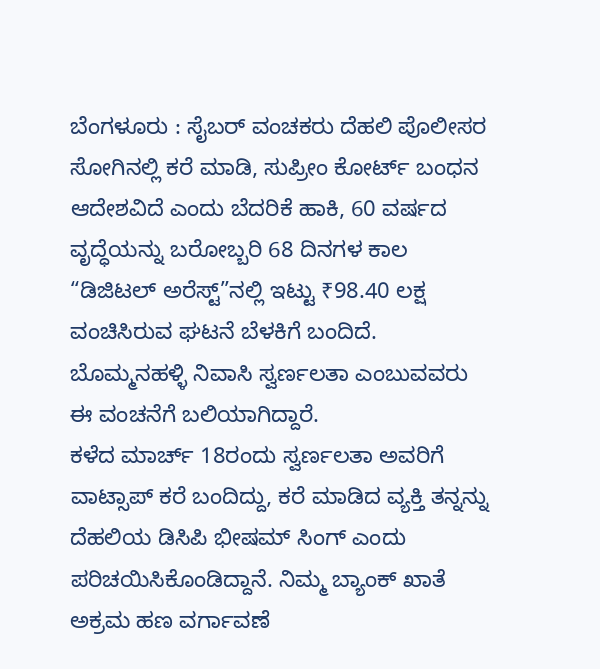ಬೆಂಗಳೂರು : ಸೈಬರ್ ವಂಚಕರು ದೆಹಲಿ ಪೊಲೀಸರ ಸೋಗಿನಲ್ಲಿ ಕರೆ ಮಾಡಿ, ಸುಪ್ರೀಂ ಕೋರ್ಟ್ ಬಂಧನ ಆದೇಶವಿದೆ ಎಂದು ಬೆದರಿಕೆ ಹಾಕಿ, 60 ವರ್ಷದ ವೃದ್ಧೆಯನ್ನು ಬರೋಬ್ಬರಿ 68 ದಿನಗಳ ಕಾಲ “ಡಿಜಿಟಲ್ ಅರೆಸ್ಟ್”ನಲ್ಲಿ ಇಟ್ಟು ₹98.40 ಲಕ್ಷ ವಂಚಿಸಿರುವ ಘಟನೆ ಬೆಳಕಿಗೆ ಬಂದಿದೆ. ಬೊಮ್ಮನಹಳ್ಳಿ ನಿವಾಸಿ ಸ್ವರ್ಣಲತಾ ಎಂಬುವವರು ಈ ವಂಚನೆಗೆ ಬಲಿಯಾಗಿದ್ದಾರೆ.
ಕಳೆದ ಮಾರ್ಚ್ 18ರಂದು ಸ್ವರ್ಣಲತಾ ಅವರಿಗೆ ವಾಟ್ಸಾಪ್ ಕರೆ ಬಂದಿದ್ದು, ಕರೆ ಮಾಡಿದ ವ್ಯಕ್ತಿ ತನ್ನನ್ನು ದೆಹಲಿಯ ಡಿಸಿಪಿ ಭೀಷಮ್ ಸಿಂಗ್ ಎಂದು ಪರಿಚಯಿಸಿಕೊಂಡಿದ್ದಾನೆ. ನಿಮ್ಮ ಬ್ಯಾಂಕ್ ಖಾತೆ ಅಕ್ರಮ ಹಣ ವರ್ಗಾವಣೆ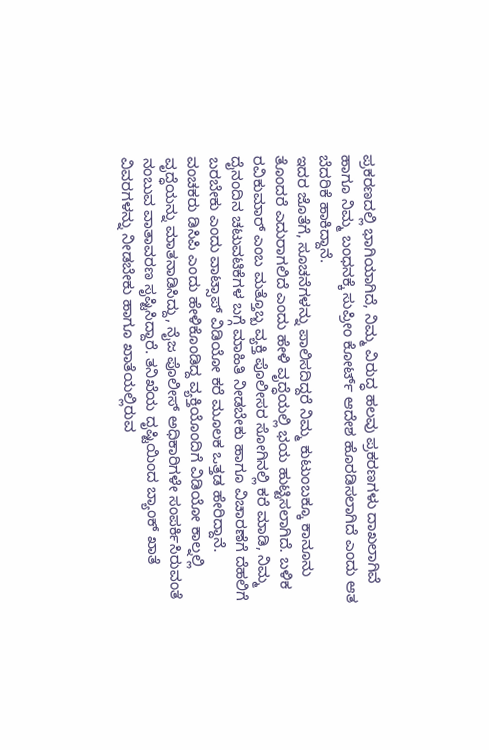ಪ್ರಕರಣದಲ್ಲಿ ಭಾಗಿಯಾಗಿದೆ, ನಿಮ್ಮ ವಿರುದ್ಧ ಹಲವು ಪ್ರಕರಣಗಳು ದಾಖಲಾಗಿವೆ ಹಾಗೂ ನಿಮ್ಮ ಬಂಧನಕ್ಕೆ ಸುಪ್ರೀಂ ಕೋರ್ಟ್ ಆದೇಶ ಹೊರಡಿಸಲಾಗಿದೆ ಎಂದು ಆತ ಬೆದರಿಕೆ ಹಾಕಿದ್ದಾನೆ.
ಇದರ ಜೊತೆಗೆ, ಸೂಚನೆಗಳನ್ನು ಪಾಲಿಸದಿದ್ದರೆ ನಿಮ್ಮ ಕುಟುಂಬಕ್ಕೂ ಕಾನೂನು ತೊಂದರೆ ಎದುರಾಗಲಿದೆ ಎಂದು ಹೇಳಿ ವೃದ್ಧೆಯಲ್ಲಿ ಭಯ ಹುಟ್ಟಿಸಲಾಗಿದೆ. ಬಳಿಕ ರವಿಕುಮಾರ್ ಎಂಬ ಮತ್ತೊಬ್ಬ ವ್ಯಕ್ತಿ ಪೊಲೀಸರ ಸೋಗಿನಲ್ಲಿ ಕರೆ ಮಾಡಿ, ನಿಮ್ಮ ದೈನಂದಿನ ಚಟುವಟಿಕೆಗಳ ಬಗ್ಗೆ ಮಾಹಿತಿ ನೀಡಬೇಕು ಹಾಗೂ ವಿಚಾರಣೆಗೆ ದೆಹಲಿಗೆ ಬರಬೇಕು ಎಂದು ವಾಟ್ಸಾಪ್ ವಿಡಿಯೋ ಕರೆ ಮೂಲಕ ಒತ್ತಡ ಹೇರಿದ್ದಾನೆ.
ವಂಚಕರು ಡಿಸಿಪಿ ಎಂದು ಹೇಳಿಕೊಂಡಿದ್ದ ವ್ಯಕ್ತಿಯೊಂದಿಗೆ ವಿಡಿಯೋ ಕಾಲ್ನಲ್ಲಿ ವೃದ್ಧೆಯನ್ನು ಮಾತನಾಡಿಸಿದ್ದು, ನೈಜ ಪೊಲೀಸ್ ಅಧಿಕಾರಿಗಳೇ ಸಂಪರ್ಕಿಸಿರುವಂತೆ ನಂಬುವ ವಾತಾವರಣ ಸೃಷ್ಟಿಸಿದ್ದಾರೆ. ತನಿಖೆಯ ದೃಷ್ಟಿಯಿಂದ ಬ್ಯಾಂಕ್ ಖಾತೆ ವಿವರಗಳನ್ನು ನೀಡಬೇಕು ಹಾಗೂ ಖಾತೆಯಲ್ಲಿರುವ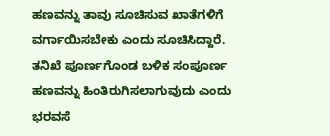ಹಣವನ್ನು ತಾವು ಸೂಚಿಸುವ ಖಾತೆಗಳಿಗೆ ವರ್ಗಾಯಿಸಬೇಕು ಎಂದು ಸೂಚಿಸಿದ್ದಾರೆ.
ತನಿಖೆ ಪೂರ್ಣಗೊಂಡ ಬಳಿಕ ಸಂಪೂರ್ಣ ಹಣವನ್ನು ಹಿಂತಿರುಗಿಸಲಾಗುವುದು ಎಂದು ಭರವಸೆ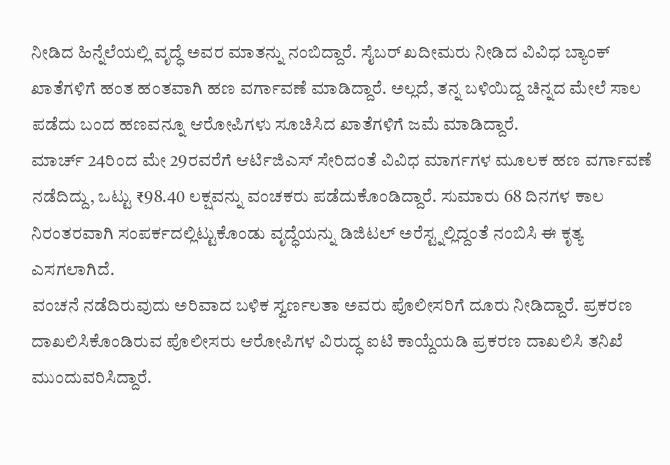ನೀಡಿದ ಹಿನ್ನೆಲೆಯಲ್ಲಿ ವೃದ್ಧೆ ಅವರ ಮಾತನ್ನು ನಂಬಿದ್ದಾರೆ. ಸೈಬರ್ ಖದೀಮರು ನೀಡಿದ ವಿವಿಧ ಬ್ಯಾಂಕ್ ಖಾತೆಗಳಿಗೆ ಹಂತ ಹಂತವಾಗಿ ಹಣ ವರ್ಗಾವಣೆ ಮಾಡಿದ್ದಾರೆ. ಅಲ್ಲದೆ, ತನ್ನ ಬಳಿಯಿದ್ದ ಚಿನ್ನದ ಮೇಲೆ ಸಾಲ ಪಡೆದು ಬಂದ ಹಣವನ್ನೂ ಆರೋಪಿಗಳು ಸೂಚಿಸಿದ ಖಾತೆಗಳಿಗೆ ಜಮೆ ಮಾಡಿದ್ದಾರೆ.
ಮಾರ್ಚ್ 24ರಿಂದ ಮೇ 29ರವರೆಗೆ ಆರ್ಟಿಜಿಎಸ್ ಸೇರಿದಂತೆ ವಿವಿಧ ಮಾರ್ಗಗಳ ಮೂಲಕ ಹಣ ವರ್ಗಾವಣೆ ನಡೆದಿದ್ದು, ಒಟ್ಟು ₹98.40 ಲಕ್ಷವನ್ನು ವಂಚಕರು ಪಡೆದುಕೊಂಡಿದ್ದಾರೆ. ಸುಮಾರು 68 ದಿನಗಳ ಕಾಲ ನಿರಂತರವಾಗಿ ಸಂಪರ್ಕದಲ್ಲಿಟ್ಟುಕೊಂಡು ವೃದ್ಧೆಯನ್ನು ಡಿಜಿಟಲ್ ಅರೆಸ್ಟ್ನಲ್ಲಿದ್ದಂತೆ ನಂಬಿಸಿ ಈ ಕೃತ್ಯ ಎಸಗಲಾಗಿದೆ.
ವಂಚನೆ ನಡೆದಿರುವುದು ಅರಿವಾದ ಬಳಿಕ ಸ್ವರ್ಣಲತಾ ಅವರು ಪೊಲೀಸರಿಗೆ ದೂರು ನೀಡಿದ್ದಾರೆ. ಪ್ರಕರಣ ದಾಖಲಿಸಿಕೊಂಡಿರುವ ಪೊಲೀಸರು ಆರೋಪಿಗಳ ವಿರುದ್ಧ ಐಟಿ ಕಾಯ್ದೆಯಡಿ ಪ್ರಕರಣ ದಾಖಲಿಸಿ ತನಿಖೆ ಮುಂದುವರಿಸಿದ್ದಾರೆ.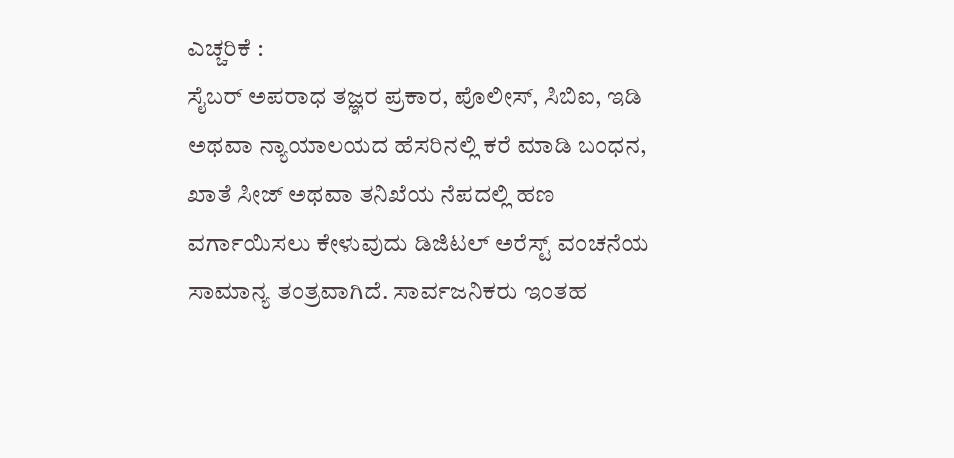ಎಚ್ಚರಿಕೆ :
ಸೈಬರ್ ಅಪರಾಧ ತಜ್ಞರ ಪ್ರಕಾರ, ಪೊಲೀಸ್, ಸಿಬಿಐ, ಇಡಿ ಅಥವಾ ನ್ಯಾಯಾಲಯದ ಹೆಸರಿನಲ್ಲಿ ಕರೆ ಮಾಡಿ ಬಂಧನ, ಖಾತೆ ಸೀಜ್ ಅಥವಾ ತನಿಖೆಯ ನೆಪದಲ್ಲಿ ಹಣ ವರ್ಗಾಯಿಸಲು ಕೇಳುವುದು ಡಿಜಿಟಲ್ ಅರೆಸ್ಟ್ ವಂಚನೆಯ ಸಾಮಾನ್ಯ ತಂತ್ರವಾಗಿದೆ. ಸಾರ್ವಜನಿಕರು ಇಂತಹ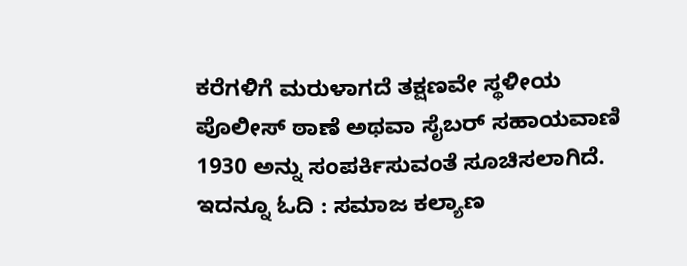ಕರೆಗಳಿಗೆ ಮರುಳಾಗದೆ ತಕ್ಷಣವೇ ಸ್ಥಳೀಯ ಪೊಲೀಸ್ ಠಾಣೆ ಅಥವಾ ಸೈಬರ್ ಸಹಾಯವಾಣಿ 1930 ಅನ್ನು ಸಂಪರ್ಕಿಸುವಂತೆ ಸೂಚಿಸಲಾಗಿದೆ.
ಇದನ್ನೂ ಓದಿ : ಸಮಾಜ ಕಲ್ಯಾಣ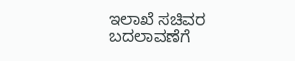ಇಲಾಖೆ ಸಚಿವರ ಬದಲಾವಣೆಗೆ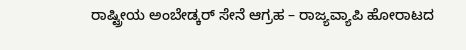ರಾಷ್ಟ್ರೀಯ ಅಂಬೇಡ್ಕರ್ ಸೇನೆ ಆಗ್ರಹ – ರಾಜ್ಯವ್ಯಾಪಿ ಹೋರಾಟದ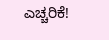ಎಚ್ಚರಿಕೆ!